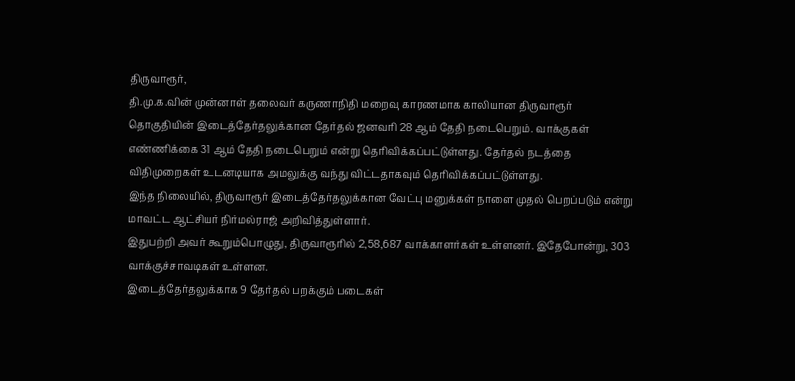திருவாரூர்,
தி.மு.க.வின் முன்னாள் தலைவர் கருணாநிதி மறைவு காரணமாக காலியான திருவாரூர் தொகுதியின் இடைத்தேர்தலுக்கான தேர்தல் ஜனவரி 28 ஆம் தேதி நடைபெறும். வாக்குகள் எண்ணிக்கை 31 ஆம் தேதி நடைபெறும் என்று தெரிவிக்கப்பட்டுள்ளது. தேர்தல் நடத்தை விதிமுறைகள் உடனடியாக அமலுக்கு வந்து விட்டதாகவும் தெரிவிக்கப்பட்டுள்ளது.
இந்த நிலையில், திருவாரூர் இடைத்தேர்தலுக்கான வேட்பு மனுக்கள் நாளை முதல் பெறப்படும் என்று மாவட்ட ஆட்சியர் நிர்மல்ராஜ் அறிவித்துள்ளார்.
இதுபற்றி அவர் கூறும்பொழுது, திருவாரூரில் 2,58,687 வாக்காளர்கள் உள்ளனர். இதேபோன்று, 303 வாக்குச்சாவடிகள் உள்ளன.
இடைத்தேர்தலுக்காக 9 தேர்தல் பறக்கும் படைகள்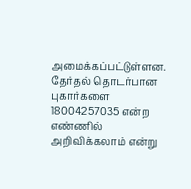அமைக்கப்பட்டுள்ளன. தேர்தல் தொடர்பான புகார்களை 18004257035 என்ற எண்ணில் அறிவிக்கலாம் என்று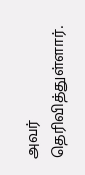அவர் தெரிவித்துள்ளார்.